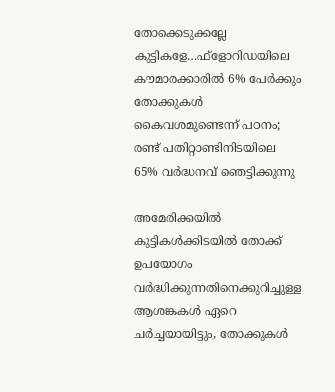തോക്കെടുക്കല്ലേ കുട്ടികളേ…ഫ്‌ളോറിഡയിലെ കൗമാരക്കാരില്‍ 6% പേര്‍ക്കും തോക്കുകള്‍ കൈവശമുണ്ടെന്ന് പഠനം; രണ്ട് പതിറ്റാണ്ടിനിടയിലെ 65% വര്‍ദ്ധനവ് ഞെട്ടിക്കുന്നു

അമേരിക്കയില്‍ കുട്ടികള്‍ക്കിടയില്‍ തോക്ക് ഉപയോഗം വര്‍ദ്ധിക്കുന്നതിനെക്കുറിച്ചുള്ള ആശങ്കകള്‍ ഏറെ ചര്‍ച്ചയായിട്ടും, തോക്കുകള്‍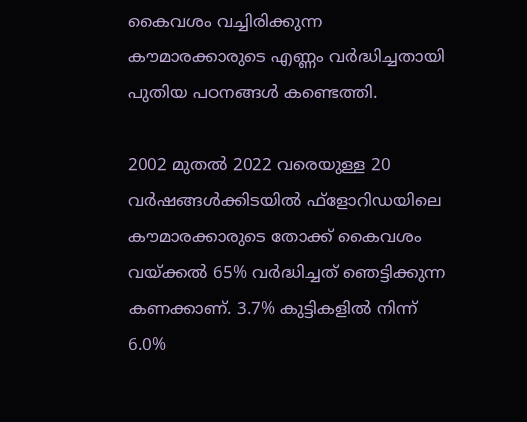കൈവശം വച്ചിരിക്കുന്ന കൗമാരക്കാരുടെ എണ്ണം വര്‍ദ്ധിച്ചതായി പുതിയ പഠനങ്ങള്‍ കണ്ടെത്തി.

2002 മുതല്‍ 2022 വരെയുള്ള 20 വര്‍ഷങ്ങള്‍ക്കിടയില്‍ ഫ്‌ളോറിഡയിലെ കൗമാരക്കാരുടെ തോക്ക് കൈവശം വയ്ക്കല്‍ 65% വര്‍ദ്ധിച്ചത് ഞെട്ടിക്കുന്ന കണക്കാണ്. 3.7% കുട്ടികളില്‍ നിന്ന് 6.0%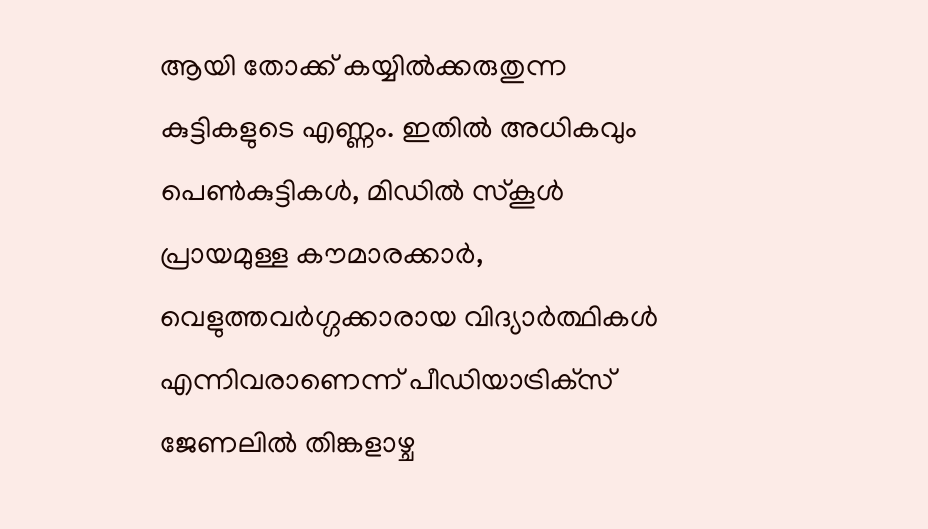ആയി തോക്ക് കയ്യില്‍ക്കരുതുന്ന കുട്ടികളുടെ എണ്ണം. ഇതില്‍ അധികവും പെണ്‍കുട്ടികള്‍, മിഡില്‍ സ്‌കൂള്‍ പ്രായമുള്ള കൗമാരക്കാര്‍, വെളുത്തവര്‍ഗ്ഗക്കാരായ വിദ്യാര്‍ത്ഥികള്‍ എന്നിവരാണെന്ന് പീഡിയാട്രിക്‌സ് ജേണലില്‍ തിങ്കളാഴ്ച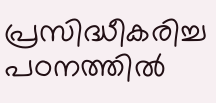പ്രസിദ്ധീകരിച്ച പഠനത്തില്‍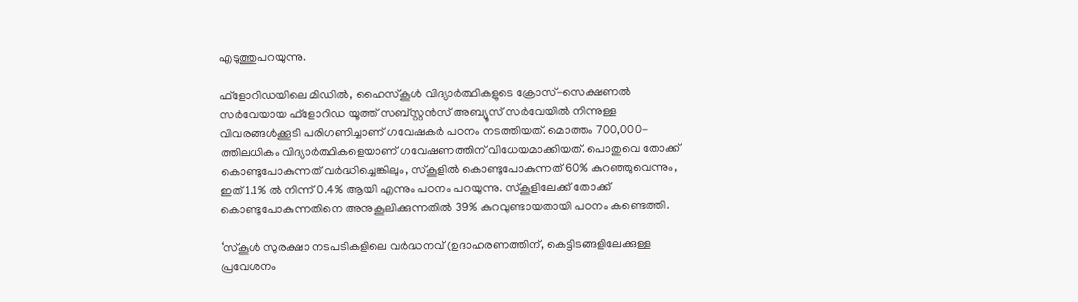എടുത്തുപറയുന്നു.

ഫ്‌ളോറിഡയിലെ മിഡില്‍, ഹൈസ്‌കൂള്‍ വിദ്യാര്‍ത്ഥികളുടെ ക്രോസ്-സെക്ഷണല്‍ സര്‍വേയായ ഫ്‌ളോറിഡ യൂത്ത് സബ്സ്റ്റന്‍സ് അബ്യൂസ് സര്‍വേയില്‍ നിന്നുള്ള വിവരങ്ങള്‍ക്കൂടി പരിഗണിച്ചാണ് ഗവേഷകര്‍ പഠനം നടത്തിയത്. മൊത്തം 700,000-ത്തിലധികം വിദ്യാര്‍ത്ഥികളെയാണ് ഗവേഷണത്തിന് വിധേയമാക്കിയത്. പൊതുവെ തോക്ക് കൊണ്ടുപോകുന്നത് വര്‍ദ്ധിച്ചെങ്കിലും, സ്‌കൂളില്‍ കൊണ്ടുപോകുന്നത് 60% കുറഞ്ഞുവെന്നും, ഇത് 1.1% ല്‍ നിന്ന് 0.4% ആയി എന്നും പഠനം പറയുന്നു. സ്‌കൂളിലേക്ക് തോക്ക് കൊണ്ടുപോകുന്നതിനെ അനുകൂലിക്കുന്നതില്‍ 39% കുറവുണ്ടായതായി പഠനം കണ്ടെത്തി.

‘സ്‌കൂള്‍ സുരക്ഷാ നടപടികളിലെ വര്‍ദ്ധനവ് (ഉദാഹരണത്തിന്, കെട്ടിടങ്ങളിലേക്കുള്ള പ്രവേശനം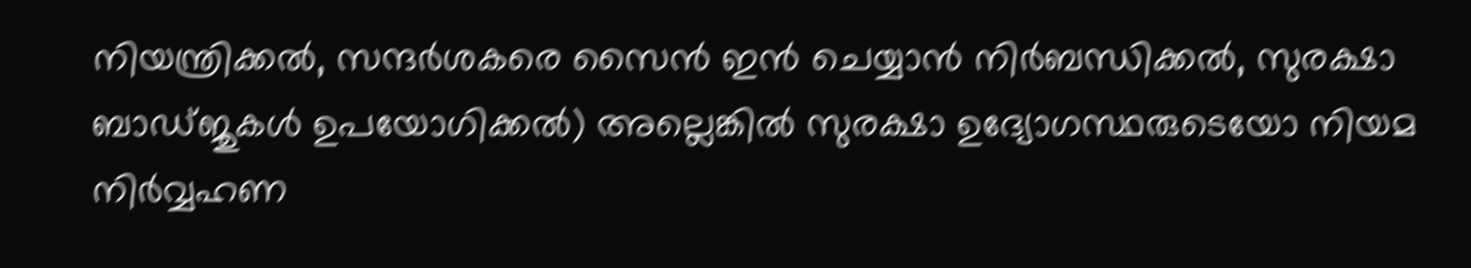നിയന്ത്രിക്കല്‍, സന്ദര്‍ശകരെ സൈന്‍ ഇന്‍ ചെയ്യാന്‍ നിര്‍ബന്ധിക്കല്‍, സുരക്ഷാ ബാഡ്ജുകള്‍ ഉപയോഗിക്കല്‍) അല്ലെങ്കില്‍ സുരക്ഷാ ഉദ്യോഗസ്ഥരുടെയോ നിയമ നിര്‍വ്വഹണ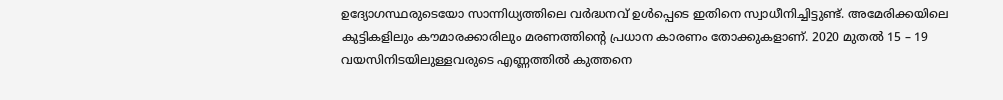ഉദ്യോഗസ്ഥരുടെയോ സാന്നിധ്യത്തിലെ വര്‍ദ്ധനവ് ഉള്‍പ്പെടെ ഇതിനെ സ്വാധീനിച്ചിട്ടുണ്ട്. അമേരിക്കയിലെ കുട്ടികളിലും കൗമാരക്കാരിലും മരണത്തിന്റെ പ്രധാന കാരണം തോക്കുകളാണ്. 2020 മുതല്‍ 15 – 19 വയസിനിടയിലുള്ളവരുടെ എണ്ണത്തില്‍ കുത്തനെ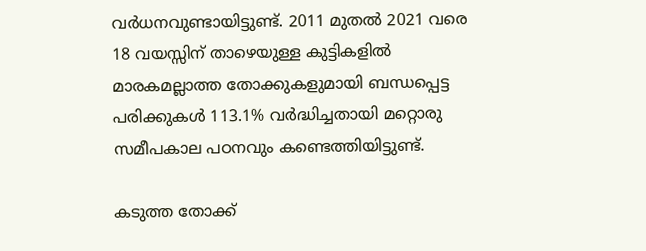വര്‍ധനവുണ്ടായിട്ടുണ്ട്. 2011 മുതല്‍ 2021 വരെ 18 വയസ്സിന് താഴെയുള്ള കുട്ടികളില്‍ മാരകമല്ലാത്ത തോക്കുകളുമായി ബന്ധപ്പെട്ട പരിക്കുകള്‍ 113.1% വര്‍ദ്ധിച്ചതായി മറ്റൊരു സമീപകാല പഠനവും കണ്ടെത്തിയിട്ടുണ്ട്.

കടുത്ത തോക്ക്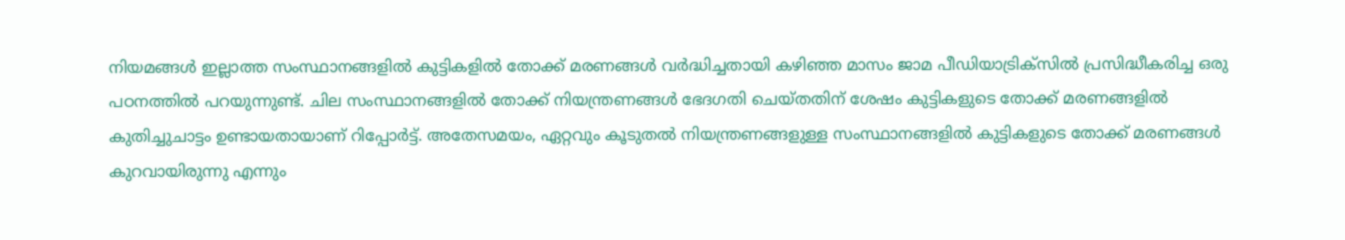നിയമങ്ങള്‍ ഇല്ലാത്ത സംസ്ഥാനങ്ങളില്‍ കുട്ടികളില്‍ തോക്ക് മരണങ്ങള്‍ വര്‍ദ്ധിച്ചതായി കഴിഞ്ഞ മാസം ജാമ പീഡിയാട്രിക്‌സില്‍ പ്രസിദ്ധീകരിച്ച ഒരു പഠനത്തില്‍ പറയുന്നുണ്ട്. ചില സംസ്ഥാനങ്ങളില്‍ തോക്ക് നിയന്ത്രണങ്ങള്‍ ഭേദഗതി ചെയ്തതിന് ശേഷം കുട്ടികളുടെ തോക്ക് മരണങ്ങളില്‍ കുതിച്ചുചാട്ടം ഉണ്ടായതായാണ് റിപ്പോര്‍ട്ട്. അതേസമയം, ഏറ്റവും കൂടുതല്‍ നിയന്ത്രണങ്ങളുള്ള സംസ്ഥാനങ്ങളില്‍ കുട്ടികളുടെ തോക്ക് മരണങ്ങള്‍ കുറവായിരുന്നു എന്നും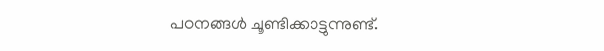പഠനങ്ങള്‍ ചൂണ്ടിക്കാട്ടുന്നുണ്ട്.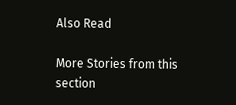Also Read

More Stories from this section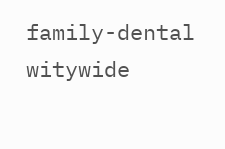family-dental
witywide